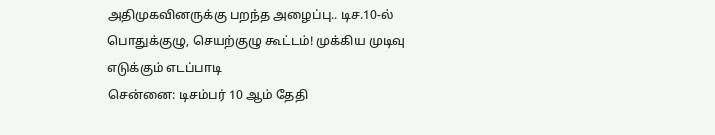அதிமுகவினருக்கு பறந்த அழைப்பு.. டிச.10-ல் பொதுக்குழு, செயற்குழு கூட்டம்! முக்கிய முடிவு எடுக்கும் எடப்பாடி
சென்னை: டிசம்பர் 10 ஆம் தேதி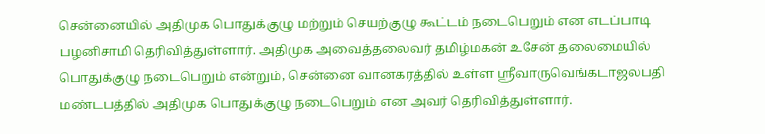சென்னையில் அதிமுக பொதுக்குழு மற்றும் செயற்குழு கூட்டம் நடைபெறும் என எடப்பாடி பழனிசாமி தெரிவித்துள்ளார். அதிமுக அவைத்தலைவர் தமிழ்மகன் உசேன் தலைமையில் பொதுக்குழு நடைபெறும் என்றும், சென்னை வானகரத்தில் உள்ள ஸ்ரீவாருவெங்கடாஜலபதி மண்டபத்தில் அதிமுக பொதுக்குழு நடைபெறும் என அவர் தெரிவித்துள்ளார்.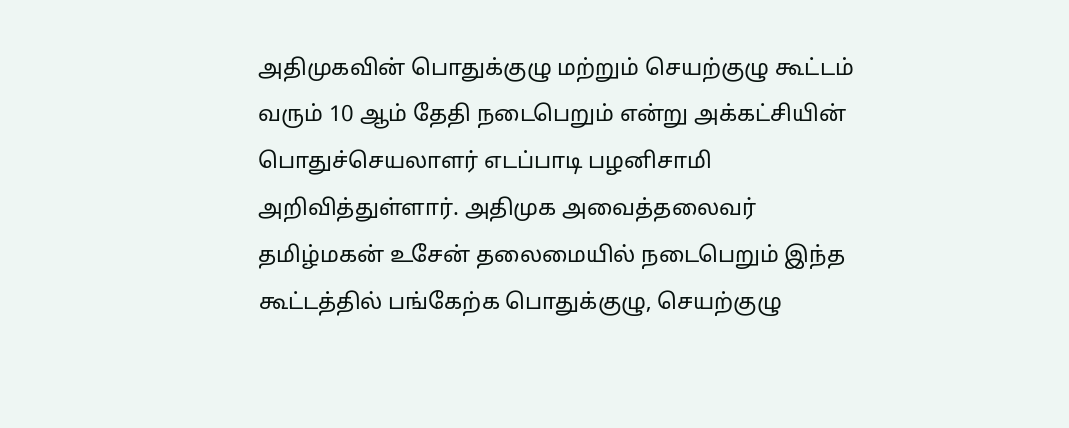அதிமுகவின் பொதுக்குழு மற்றும் செயற்குழு கூட்டம் வரும் 10 ஆம் தேதி நடைபெறும் என்று அக்கட்சியின் பொதுச்செயலாளர் எடப்பாடி பழனிசாமி அறிவித்துள்ளார். அதிமுக அவைத்தலைவர் தமிழ்மகன் உசேன் தலைமையில் நடைபெறும் இந்த கூட்டத்தில் பங்கேற்க பொதுக்குழு, செயற்குழு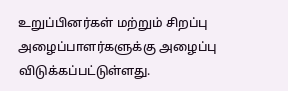உறுப்பினர்கள் மற்றும் சிறப்பு அழைப்பாளர்களுக்கு அழைப்பு விடுக்கப்பட்டுள்ளது.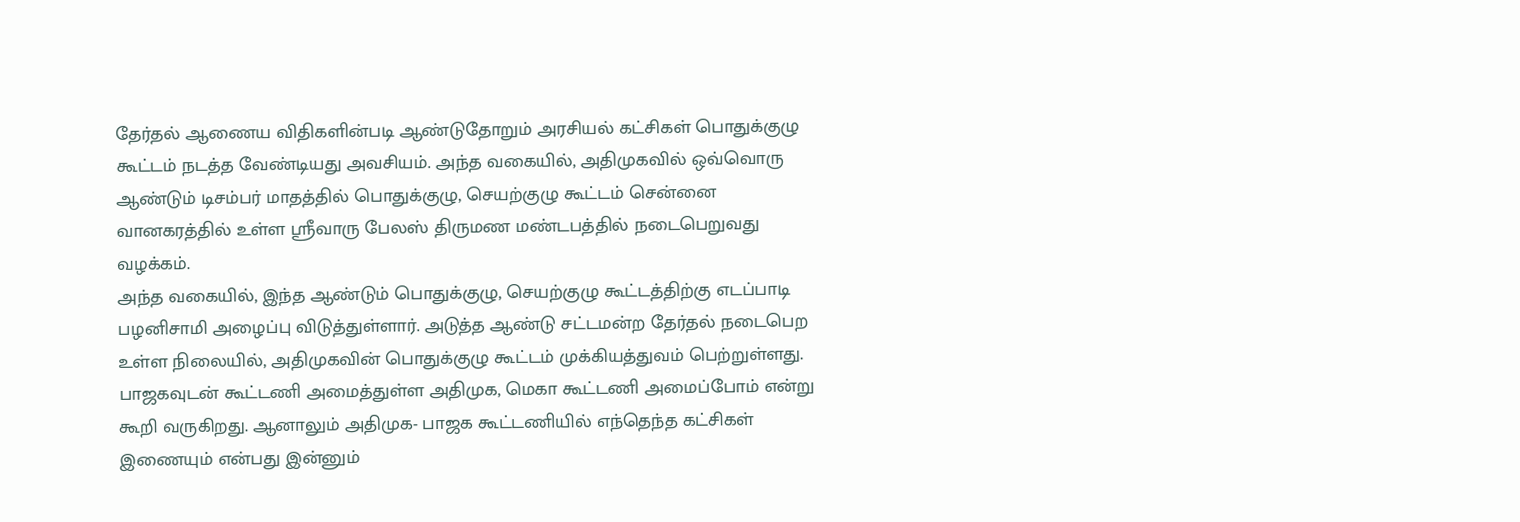தேர்தல் ஆணைய விதிகளின்படி ஆண்டுதோறும் அரசியல் கட்சிகள் பொதுக்குழு கூட்டம் நடத்த வேண்டியது அவசியம். அந்த வகையில், அதிமுகவில் ஒவ்வொரு ஆண்டும் டிசம்பர் மாதத்தில் பொதுக்குழு, செயற்குழு கூட்டம் சென்னை வானகரத்தில் உள்ள ஸ்ரீவாரு பேலஸ் திருமண மண்டபத்தில் நடைபெறுவது வழக்கம்.
அந்த வகையில், இந்த ஆண்டும் பொதுக்குழு, செயற்குழு கூட்டத்திற்கு எடப்பாடி பழனிசாமி அழைப்பு விடுத்துள்ளார். அடுத்த ஆண்டு சட்டமன்ற தேர்தல் நடைபெற உள்ள நிலையில், அதிமுகவின் பொதுக்குழு கூட்டம் முக்கியத்துவம் பெற்றுள்ளது. பாஜகவுடன் கூட்டணி அமைத்துள்ள அதிமுக, மெகா கூட்டணி அமைப்போம் என்று கூறி வருகிறது. ஆனாலும் அதிமுக- பாஜக கூட்டணியில் எந்தெந்த கட்சிகள் இணையும் என்பது இன்னும்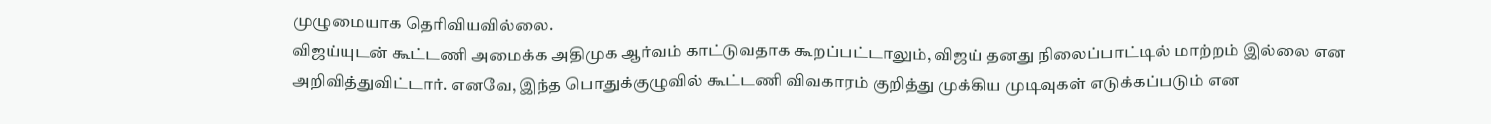முழுமையாக தெரிவியவில்லை.
விஜய்யுடன் கூட்டணி அமைக்க அதிமுக ஆர்வம் காட்டுவதாக கூறப்பட்டாலும், விஜய் தனது நிலைப்பாட்டில் மாற்றம் இல்லை என அறிவித்துவிட்டார். எனவே, இந்த பொதுக்குழுவில் கூட்டணி விவகாரம் குறித்து முக்கிய முடிவுகள் எடுக்கப்படும் என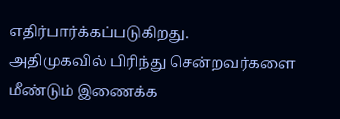எதிர்பார்க்கப்படுகிறது.
அதிமுகவில் பிரிந்து சென்றவர்களை மீண்டும் இணைக்க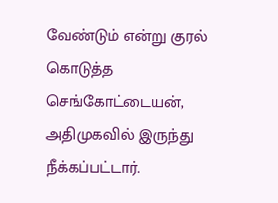வேண்டும் என்று குரல் கொடுத்த செங்கோட்டையன், அதிமுகவில் இருந்து நீக்கப்பட்டார்.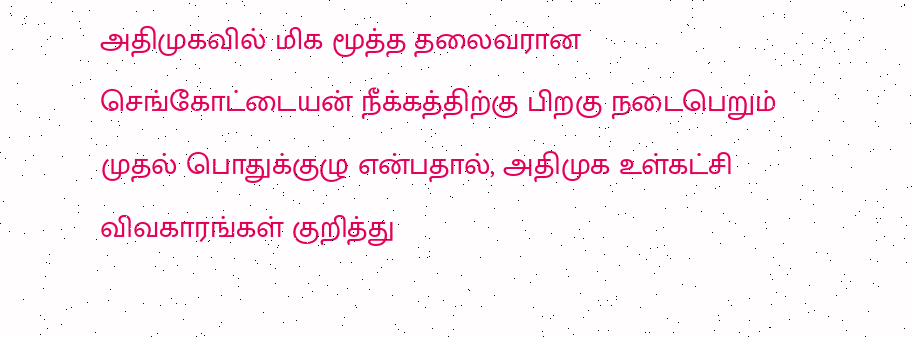அதிமுகவில் மிக மூத்த தலைவரான செங்கோட்டையன் நீக்கத்திற்கு பிறகு நடைபெறும் முதல் பொதுக்குழு என்பதால், அதிமுக உள்கட்சி விவகாரங்கள் குறித்து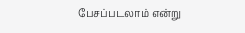பேசப்படலாம் என்று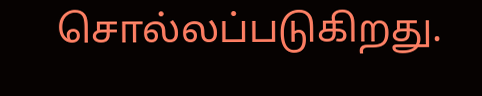சொல்லப்படுகிறது.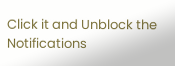Click it and Unblock the Notifications